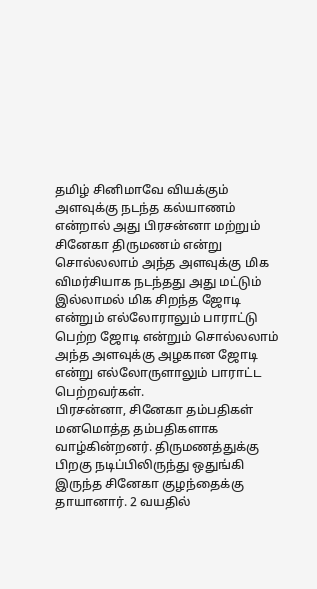தமிழ் சினிமாவே வியக்கும் அளவுக்கு நடந்த கல்யாணம் என்றால் அது பிரசன்னா மற்றும் சினேகா திருமணம் என்று சொல்லலாம் அந்த அளவுக்கு மிக விமர்சியாக நடந்தது அது மட்டும் இல்லாமல் மிக சிறந்த ஜோடி என்றும் எல்லோராலும் பாராட்டு பெற்ற ஜோடி என்றும் சொல்லலாம் அந்த அளவுக்கு அழகான ஜோடி என்று எல்லோருளாலும் பாராட்ட பெற்றவர்கள்.
பிரசன்னா, சினேகா தம்பதிகள் மனமொத்த தம்பதிகளாக வாழ்கின்றனர். திருமணத்துக்கு பிறகு நடிப்பிலிருந்து ஒதுங்கி இருந்த சினேகா குழந்தைக்கு தாயானார். 2 வயதில்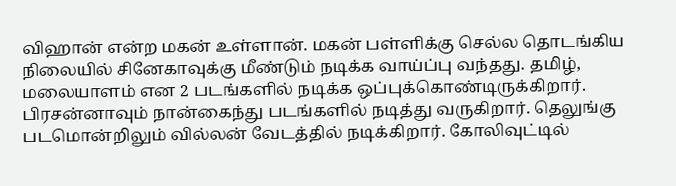விஹான் என்ற மகன் உள்ளான். மகன் பள்ளிக்கு செல்ல தொடங்கிய நிலையில் சினேகாவுக்கு மீண்டும் நடிக்க வாய்ப்பு வந்தது. தமிழ், மலையாளம் என 2 படங்களில் நடிக்க ஒப்புக்கொண்டிருக்கிறார். பிரசன்னாவும் நான்கைந்து படங்களில் நடித்து வருகிறார். தெலுங்கு படமொன்றிலும் வில்லன் வேடத்தில் நடிக்கிறார். கோலிவுட்டில்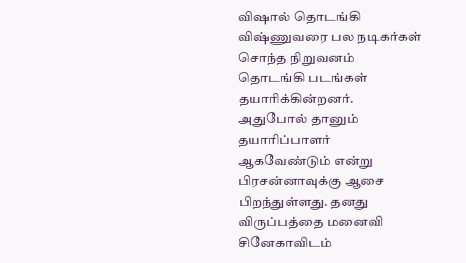விஷால் தொடங்கி விஷ்ணுவரை பல நடிகர்கள் சொந்த நிறுவனம் தொடங்கி படங்கள் தயாரிக்கின்றனர்.
அதுபோல் தானும் தயாரிப்பாளர் ஆகவேண்டும் என்று பிரசன்னாவுக்கு ஆசை பிறந்துள்ளது. தனது விருப்பத்தை மனைவி சினேகாவிடம்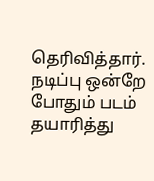தெரிவித்தார். நடிப்பு ஒன்றே போதும் படம் தயாரித்து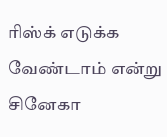ரிஸ்க் எடுக்க வேண்டாம் என்று சினேகா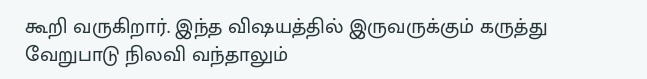கூறி வருகிறார். இந்த விஷயத்தில் இருவருக்கும் கருத்து வேறுபாடு நிலவி வந்தாலும்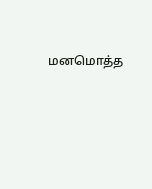மனமொத்த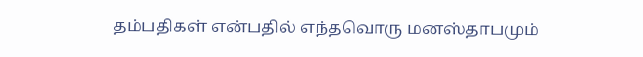தம்பதிகள் என்பதில் எந்தவொரு மனஸ்தாபமும்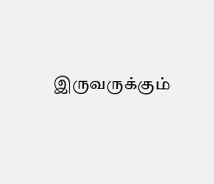இருவருக்கும்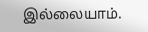இல்லையாம்.